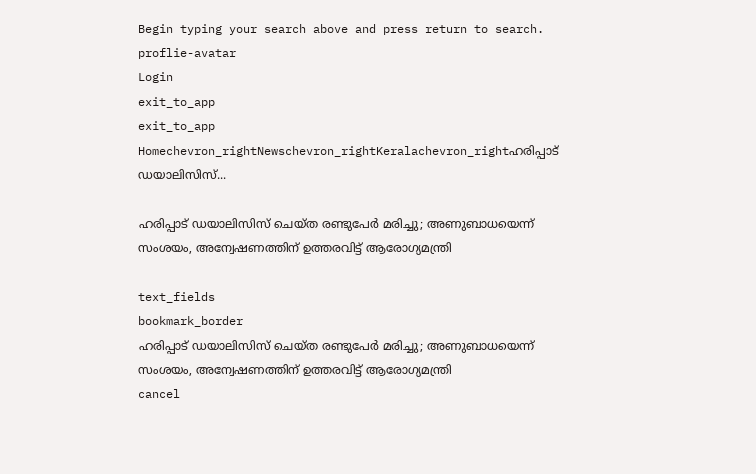Begin typing your search above and press return to search.
proflie-avatar
Login
exit_to_app
exit_to_app
Homechevron_rightNewschevron_rightKeralachevron_rightഹരിപ്പാട് ഡയാലിസിസ്...

ഹരിപ്പാട് ഡയാലിസിസ് ചെയ്ത രണ്ടുപേർ മരിച്ചു; അണുബാധയെന്ന് സംശയം, അന്വേഷണത്തിന് ഉത്തരവിട്ട് ആരോഗ്യമന്ത്രി

text_fields
bookmark_border
ഹരിപ്പാട് ഡയാലിസിസ് ചെയ്ത രണ്ടുപേർ മരിച്ചു; അണുബാധയെന്ന് സംശയം, അന്വേഷണത്തിന് ഉത്തരവിട്ട് ആരോഗ്യമന്ത്രി
cancel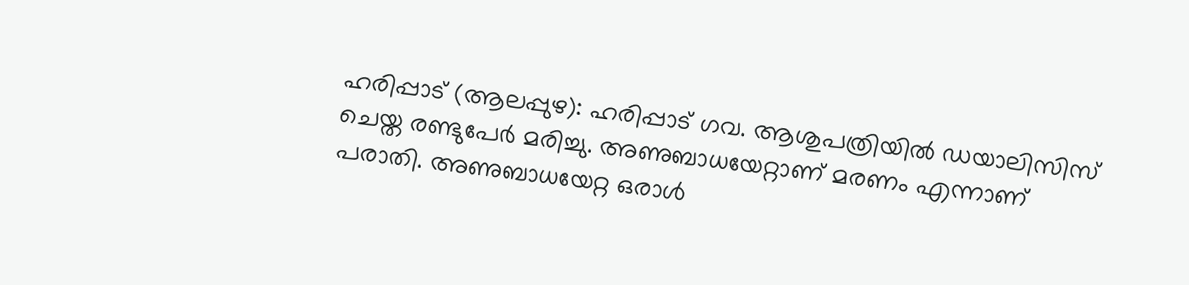ഹരിപ്പാട് (ആലപ്പുഴ): ഹരിപ്പാട് ഗവ. ആശുപത്രിയിൽ ഡയാലിസിസ് ചെയ്ത രണ്ടുപേർ മരിച്ചു. അണുബാധയേറ്റാണ് മരണം എന്നാണ് പരാതി. അണുബാധയേറ്റ ഒരാൾ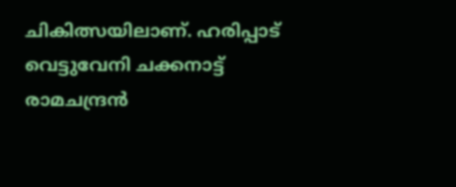ചികിത്സയിലാണ്. ഹരിപ്പാട് വെട്ടുവേനി ചക്കനാട്ട് രാമചന്ദ്രൻ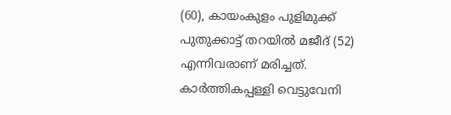(60), കായംകുളം പുളിമുക്ക് പുതുക്കാട്ട് തറയിൽ മജീദ് (52) എന്നിവരാണ് മരിച്ചത്. കാർത്തികപ്പള്ളി വെട്ടുവേനി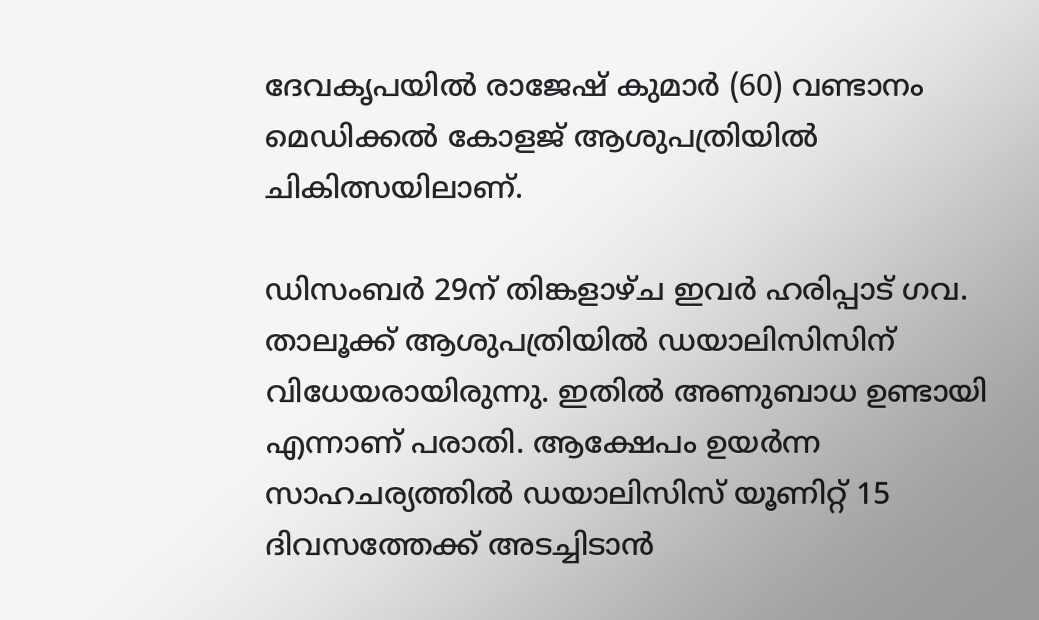ദേവകൃപയിൽ രാജേഷ് കുമാർ (60) വണ്ടാനം മെഡിക്കൽ കോളജ് ആശുപത്രിയിൽ ചികിത്സയിലാണ്.

ഡിസംബർ 29ന് തിങ്കളാഴ്ച ഇവർ ഹരിപ്പാട് ഗവ. താലൂക്ക് ആശുപത്രിയിൽ ഡയാലിസിസിന് വിധേയരായിരുന്നു. ഇതിൽ അണുബാധ ഉണ്ടായി എന്നാണ് പരാതി. ആക്ഷേപം ഉയർന്ന സാഹചര്യത്തിൽ ഡയാലിസിസ് യൂണിറ്റ് 15 ദിവസത്തേക്ക് അടച്ചിടാൻ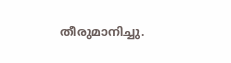തീരുമാനിച്ചു.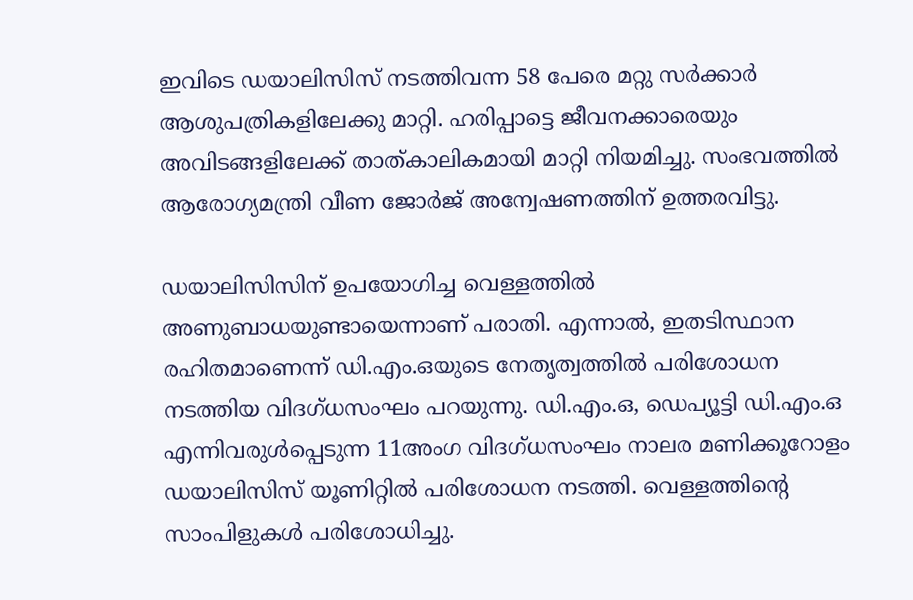ഇവിടെ ഡയാലിസിസ് നടത്തിവന്ന 58 പേരെ മറ്റു സർക്കാർ ആശുപത്രികളിലേക്കു മാറ്റി. ഹരിപ്പാട്ടെ ജീവനക്കാരെയും അവിടങ്ങളിലേക്ക് താത്കാലികമായി മാറ്റി നിയമിച്ചു. സംഭവത്തിൽ ആരോഗ്യമന്ത്രി വീണ ജോർജ് അന്വേഷണത്തിന് ഉത്തരവിട്ടു.

ഡയാലിസിസിന് ഉപയോഗിച്ച വെള്ളത്തിൽ അണുബാധയുണ്ടായെന്നാണ് പരാതി. എന്നാൽ, ഇതടിസ്ഥാന രഹിതമാണെന്ന് ഡി.എം.ഒയുടെ നേതൃത്വത്തിൽ പരിശോധന നടത്തിയ വിദഗ്ധസംഘം പറയുന്നു. ഡി.എം.ഒ, ഡെപ്യൂട്ടി ഡി.എം.ഒ എന്നിവരുൾപ്പെടുന്ന 11അംഗ വിദഗ്ധസംഘം നാലര മണിക്കൂറോളം ഡയാലിസിസ് യൂണിറ്റിൽ പരിശോധന നടത്തി. വെള്ളത്തിന്റെ സാംപിളുകൾ പരിശോധിച്ചു.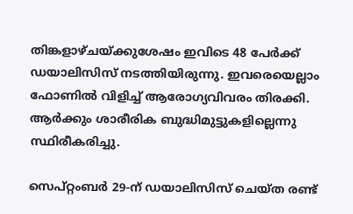തിങ്കളാഴ്ചയ്ക്കുശേഷം ഇവിടെ 48 പേർക്ക് ഡയാലിസിസ് നടത്തിയിരുന്നു. ഇവരെയെല്ലാം ഫോണിൽ വിളിച്ച് ആരോഗ്യവിവരം തിരക്കി. ആർക്കും ശാരീരിക ബുദ്ധിമുട്ടുകളില്ലെന്നു സ്ഥിരീകരിച്ചു.

സെപ്റ്റംബർ 29-ന് ഡയാലിസിസ് ചെയ്ത രണ്ട്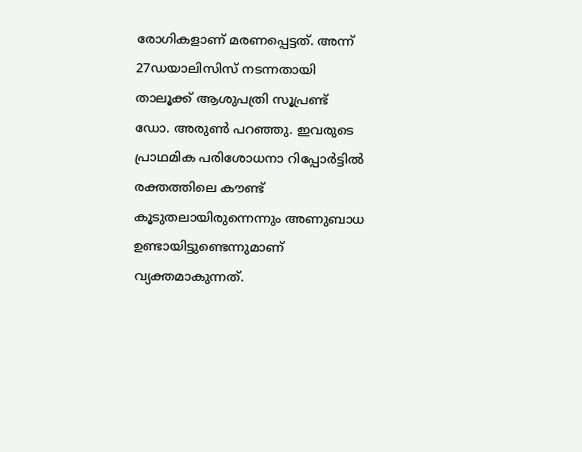രോഗികളാണ് മരണപ്പെട്ടത്. അന്ന് 27ഡയാലിസിസ് നടന്നതായി താലൂക്ക് ആശുപത്രി സൂപ്രണ്ട് ഡോ. അരുൺ പറഞ്ഞു. ഇവരുടെ പ്രാഥമിക പരിശോധനാ റിപ്പോർട്ടിൽ രക്തത്തിലെ കൗണ്ട് കൂടുതലായിരുന്നെന്നും അണുബാധ ഉണ്ടായിട്ടുണ്ടെന്നുമാണ് വ്യക്തമാകുന്നത്.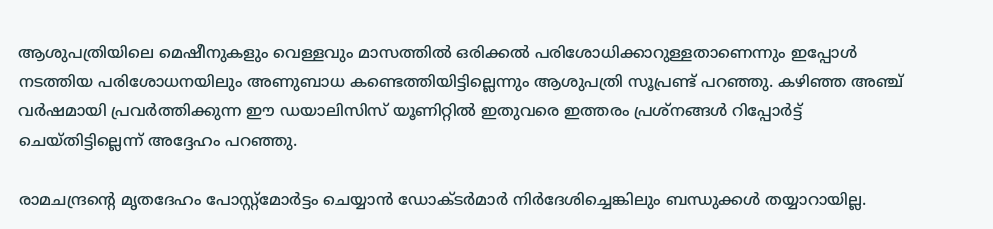ആശുപത്രിയിലെ മെഷീനുകളും വെള്ളവും മാസത്തിൽ ഒരിക്കൽ പരിശോധിക്കാറുള്ളതാണെന്നും ഇപ്പോൾ നടത്തിയ പരിശോധനയിലും അണുബാധ കണ്ടെത്തിയിട്ടില്ലെന്നും ആശുപത്രി സൂപ്രണ്ട് പറഞ്ഞു. കഴിഞ്ഞ അഞ്ച് വർഷമായി പ്രവർത്തിക്കുന്ന ഈ ഡയാലിസിസ് യൂണിറ്റിൽ ഇതുവരെ ഇത്തരം പ്രശ്നങ്ങൾ റിപ്പോർട്ട് ചെയ്തിട്ടില്ലെന്ന് അദ്ദേഹം പറഞ്ഞു.

രാമചന്ദ്രന്റെ മൃതദേഹം പോസ്റ്റ്മോർട്ടം ചെയ്യാൻ ഡോക്ടർമാർ നിർദേശിച്ചെങ്കിലും ബന്ധുക്കൾ തയ്യാറായില്ല.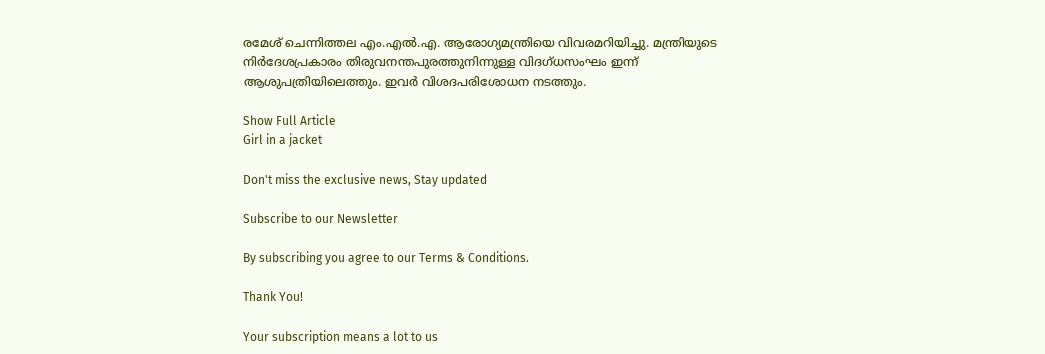രമേശ് ചെന്നിത്തല എം.എൽ.എ. ആരോഗ്യമന്ത്രിയെ വിവരമറിയിച്ചു. മന്ത്രിയുടെ നിർദേശപ്രകാരം തിരുവനന്തപുരത്തുനിന്നുള്ള വിദഗ്ധസംഘം ഇന്ന് ആശുപത്രിയിലെത്തും. ഇവർ വിശദപരിശോധന നടത്തും.

Show Full Article
Girl in a jacket

Don't miss the exclusive news, Stay updated

Subscribe to our Newsletter

By subscribing you agree to our Terms & Conditions.

Thank You!

Your subscription means a lot to us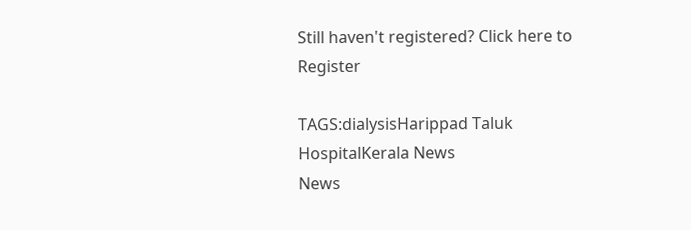Still haven't registered? Click here to Register

TAGS:dialysisHarippad Taluk HospitalKerala News
News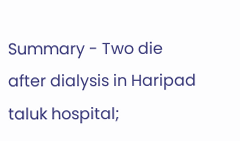Summary - Two die after dialysis in Haripad taluk hospital;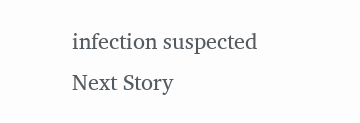infection suspected
Next Story